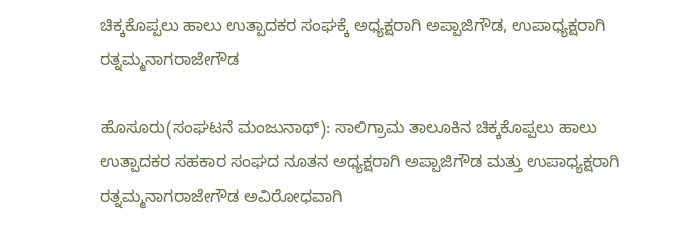ಚಿಕ್ಕಕೊಪ್ಪಲು ಹಾಲು ಉತ್ಪಾದಕರ ಸಂಘಕ್ಕೆ ಅಧ್ಯಕ್ಷರಾಗಿ ಅಪ್ಪಾಜಿಗೌಡ, ಉಪಾಧ್ಯಕ್ಷರಾಗಿ ರತ್ನಮ್ಮನಾಗರಾಜೇಗೌಡ

ಹೊಸೂರು(ಸಂಘಟನೆ ಮಂಜುನಾಥ್): ಸಾಲಿಗ್ರಾಮ ತಾಲೂಕಿನ ಚಿಕ್ಕಕೊಪ್ಪಲು ಹಾಲು ಉತ್ಪಾದಕರ ಸಹಕಾರ ಸಂಘದ ನೂತನ ಅಧ್ಯಕ್ಷರಾಗಿ ಅಪ್ಪಾಜಿಗೌಡ ಮತ್ತು ಉಪಾಧ್ಯಕ್ಷರಾಗಿ ರತ್ನಮ್ಮನಾಗರಾಜೇಗೌಡ ಅವಿರೋಧವಾಗಿ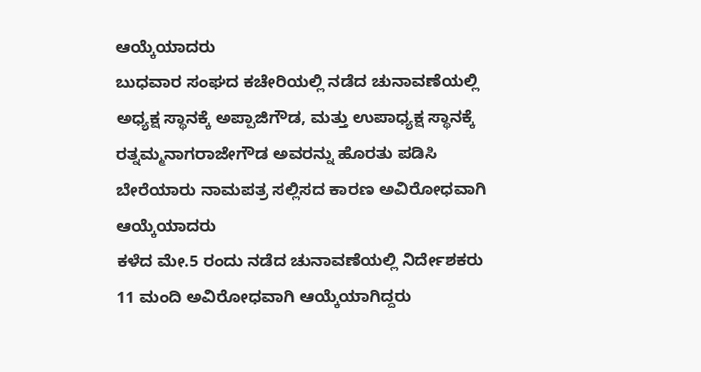ಆಯ್ಕೆಯಾದರು
ಬುಧವಾರ ಸಂಘದ ಕಚೇರಿಯಲ್ಲಿ ನಡೆದ ಚುನಾವಣೆಯಲ್ಲಿ ಅಧ್ಯಕ್ಷ ಸ್ಥಾನಕ್ಕೆ ಅಪ್ಪಾಜಿಗೌಡ, ಮತ್ತು ಉಪಾಧ್ಯಕ್ಷ ಸ್ಥಾನಕ್ಕೆ ರತ್ನಮ್ಮನಾಗರಾಜೇಗೌಡ ಅವರನ್ನು ಹೊರತು ಪಡಿಸಿ ಬೇರೆಯಾರು ನಾಮಪತ್ರ ಸಲ್ಲಿಸದ ಕಾರಣ ಅವಿರೋಧವಾಗಿ ಆಯ್ಕೆಯಾದರು
ಕಳೆದ ಮೇ.5 ರಂದು ನಡೆದ ಚುನಾವಣೆಯಲ್ಲಿ ನಿರ್ದೇಶಕರು 11 ಮಂದಿ ಅವಿರೋಧವಾಗಿ ಆಯ್ಕೆಯಾಗಿದ್ದರು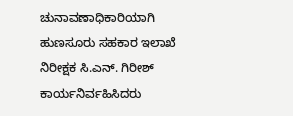ಚುನಾವಣಾಧಿಕಾರಿಯಾಗಿ ಹುಣಸೂರು ಸಹಕಾರ ಇಲಾಖೆ ನಿರೀಕ್ಷಕ ಸಿ.ಎನ್. ಗಿರೀಶ್ ಕಾರ್ಯನಿರ್ವಹಿಸಿದರು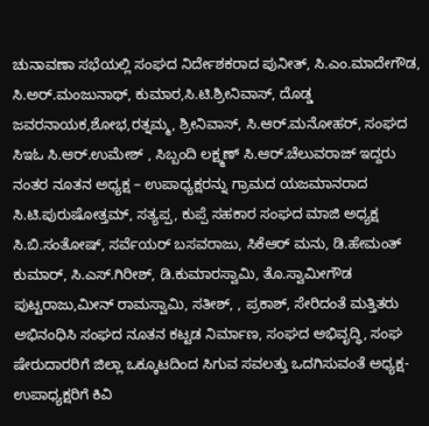ಚುನಾವಣಾ ಸಭೆಯಲ್ಲಿ ಸಂಘದ ನಿರ್ದೇಶಕರಾದ ಪುನೀತ್, ಸಿ.ಎಂ.ಮಾದೇಗೌಡ, ಸಿ.ಅರ್.ಮಂಜುನಾಥ್, ಕುಮಾರ,ಸಿ.ಟಿ.ಶ್ರೀನಿವಾಸ್, ದೊಡ್ಡ ಜವರನಾಯಕ,ಶೋಭ,ರತ್ನಮ್ಮ, ಶ್ರೀನಿವಾಸ್, ಸಿ.ಆರ್.ಮನೋಹರ್, ಸಂಘದ ಸಿಇಓ ಸಿ.ಆರ್.ಉಮೇಶ್ , ಸಿಬ್ಬಂದಿ ಲಕ್ಷ್ಮಣ್ ಸಿ.ಆರ್.ಚೆಲುವರಾಜ್ ಇದ್ದರು
ನಂತರ ನೂತನ ಅಧ್ಯಕ್ಷ – ಉಪಾಧ್ಯಕ್ಷರನ್ನು ಗ್ರಾಮದ ಯಜಮಾನರಾದ ಸಿ.ಟಿ.ಪುರುಷೋತ್ತಮ್, ಸತ್ಯಪ್ಪ, ಕುಪ್ಪೆ ಸಹಕಾರ ಸಂಘದ ಮಾಜಿ ಅಧ್ಯಕ್ಷ ಸಿ.ಬಿ.ಸಂತೋಷ್, ಸರ್ವೆಯರ್ ಬಸವರಾಜು, ಸಿಕೆಆರ್ ಮನು, ಡಿ.ಹೇಮಂತ್ ಕುಮಾರ್, ಸಿ.ಎಸ್.ಗಿರೀಶ್, ಡಿ.ಕುಮಾರಸ್ವಾಮಿ, ತೊ.ಸ್ವಾಮೀಗೌಡ ಪುಟ್ಟರಾಜು,ಮೀನ್ ರಾಮಸ್ವಾಮಿ, ಸತೀಶ್, , ಪ್ರಕಾಶ್, ಸೇರಿದಂತೆ ಮತ್ತಿತರು ಅಭಿನಂಧಿಸಿ ಸಂಘದ ನೂತನ ಕಟ್ಟಡ ನಿರ್ಮಾಣ, ಸಂಘದ ಅಭಿವೃದ್ಧಿ, ಸಂಘ ಷೇರುದಾರರಿಗೆ ಜಿಲ್ಲಾ ಒಕ್ಕೂಟದಿಂದ ಸಿಗುವ ಸವಲತ್ತು ಒದಗಿಸುವಂತೆ ಅಧ್ಯಕ್ಷ- ಉಪಾಧ್ಯಕ್ಷರಿಗೆ ಕಿವಿ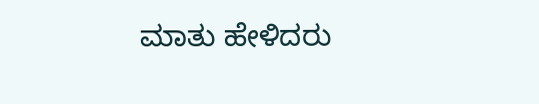ಮಾತು ಹೇಳಿದರು